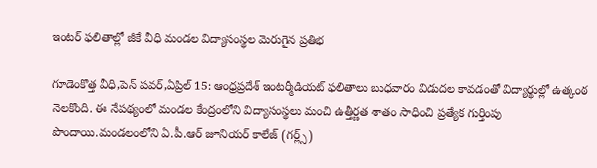ఇంటర్ ఫలితాల్లో జీకే వీధి మండల విద్యాసంస్థల మెరుగైన ప్రతిభ

గూడెంకొత్త వీధి,పెన్ పవర్,ఏప్రిల్ 15: ఆంధ్రప్రదేశ్ ఇంటర్మీడియట్ ఫలితాలు బుధవారం విడుదల కావడంతో విద్యార్థుల్లో ఉత్కంఠ నెలకొంది. ఈ నేపథ్యంలో మండల కేంద్రంలోని విద్యాసంస్థలు మంచి ఉత్తీర్ణత శాతం సాధించి ప్రత్యేక గుర్తింపు పొందాయి.మండలంలోని ఏ.పీ.ఆర్ జూనియర్ కాలేజ్ (గర్ల్స్)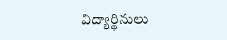విద్యార్థినులు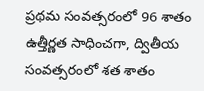ప్రథమ సంవత్సరంలో 96 శాతం ఉత్తీర్ణత సాధించగా, ద్వితీయ సంవత్సరంలో శత శాతం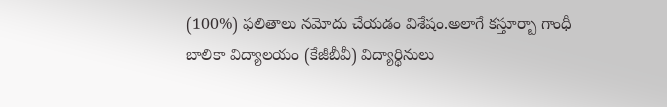(100%) ఫలితాలు నమోదు చేయడం విశేషం.అలాగే కస్తూర్బా గాంధీ బాలికా విద్యాలయం (కేజీబీవీ) విద్యార్థినులు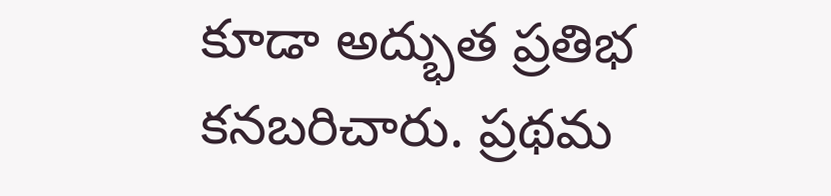కూడా అద్భుత ప్రతిభ కనబరిచారు. ప్రథమ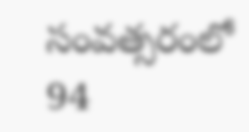సంవత్సరంలో 94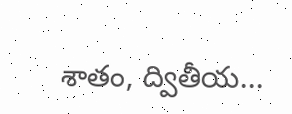శాతం, ద్వితీయ...